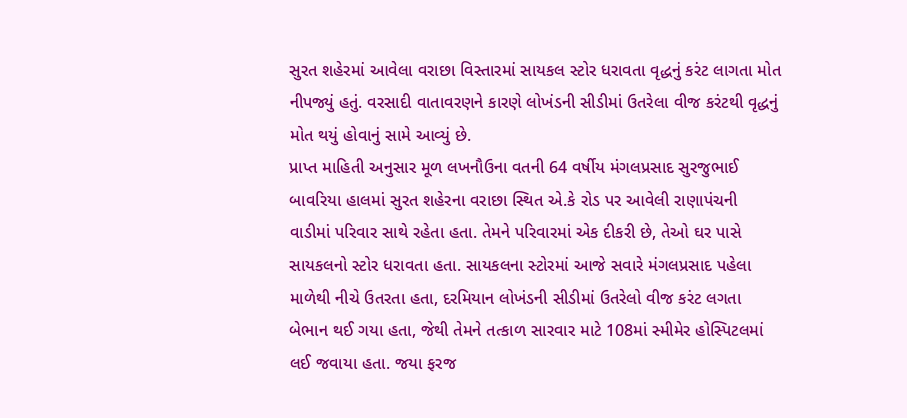સુરત શહેરમાં આવેલા વરાછા વિસ્તારમાં સાયકલ સ્ટોર ધરાવતા વૃદ્ધનું કરંટ લાગતા મોત નીપજ્યું હતું. વરસાદી વાતાવરણને કારણે લોખંડની સીડીમાં ઉતરેલા વીજ કરંટથી વૃદ્ધનું મોત થયું હોવાનું સામે આવ્યું છે.
પ્રાપ્ત માહિતી અનુસાર મૂળ લખનૌઉના વતની 64 વર્ષીય મંગલપ્રસાદ સુરજુભાઈ બાવરિયા હાલમાં સુરત શહેરના વરાછા સ્થિત એ.કે રોડ પર આવેલી રાણાપંચની વાડીમાં પરિવાર સાથે રહેતા હતા. તેમને પરિવારમાં એક દીકરી છે, તેઓ ઘર પાસે સાયકલનો સ્ટોર ધરાવતા હતા. સાયકલના સ્ટોરમાં આજે સવારે મંગલપ્રસાદ પહેલા માળેથી નીચે ઉતરતા હતા, દરમિયાન લોખંડની સીડીમાં ઉતરેલો વીજ કરંટ લગતા બેભાન થઈ ગયા હતા, જેથી તેમને તત્કાળ સારવાર માટે 108માં સ્મીમેર હોસ્પિટલમાં લઈ જવાયા હતા. જયા ફરજ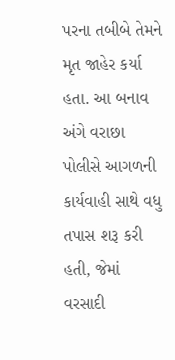પરના તબીબે તેમને મૃત જાહેર કર્યા હતા. આ બનાવ અંગે વરાછા પોલીસે આગળની કાર્યવાહી સાથે વધુ તપાસ શરૂ કરી હતી, જેમાં વરસાદી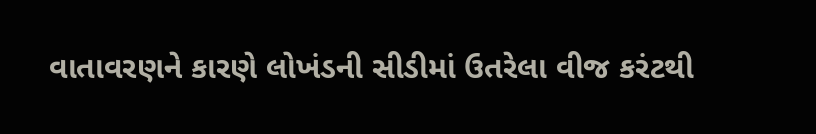વાતાવરણને કારણે લોખંડની સીડીમાં ઉતરેલા વીજ કરંટથી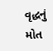વૃદ્ધનું મોત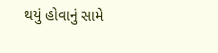થયું હોવાનું સામે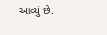આવ્યું છે.